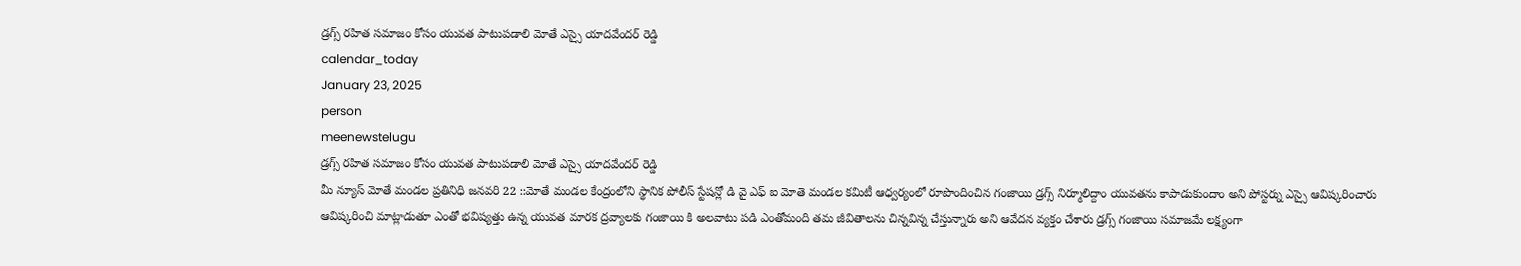డ్రగ్స్ రహిత సమాజం కోసం యువత పాటుపడాలి మోతే ఎస్సై యాదవేందర్ రెడ్డి
calendar_today
January 23, 2025
person
meenewstelugu
డ్రగ్స్ రహిత సమాజం కోసం యువత పాటుపడాలి మోతే ఎస్సై యాదవేందర్ రెడ్డి
మీ న్యూస్ మోతే మండల ప్రతినిధి జనవరి 22 ::మోతే మండల కేంద్రంలోని స్థానిక పోలీస్ స్టేషన్లో డి వై ఎఫ్ ఐ మోతె మండల కమిటీ ఆధ్వర్యంలో రూపొందించిన గంజాయి డ్రగ్స్ నిర్మూలిద్దాం యువతను కాపాడుకుందాం అని పోస్టర్ను ఎస్సై ఆవిష్కరించారు ఆవిష్కరించి మాట్లాడుతూ ఎంతో భవిష్యత్తు ఉన్న యువత మారక ద్రవ్యాలకు గంజాయి కి అలవాటు పడి ఎంతోమంది తమ జీవితాలను చిన్నవిన్న చేస్తున్నారు అని ఆవేదన వ్యక్తం చేశారు డ్రగ్స్ గంజాయి సమాజమే లక్ష్యంగా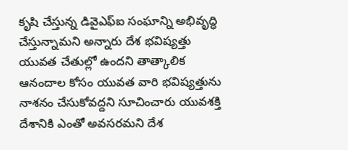కృషి చేస్తున్న డివైఎఫ్ఐ సంఘాన్ని అభివృద్ధి చేస్తున్నామని అన్నారు దేశ భవిష్యత్తు యువత చేతుల్లో ఉందని తాత్కాలిక ఆనందాల కోసం యువత వారి భవిష్యత్తును నాశనం చేసుకోవద్దని సూచించారు యువశక్తి దేశానికి ఎంతో అవసరమని దేశ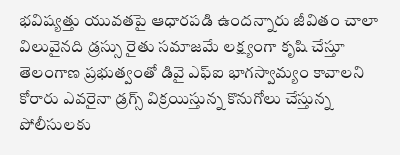భవిష్యత్తు యువతపై ఆధారపడి ఉందన్నారు జీవితం చాలా విలువైనది డ్రస్సు రైతు సమాజమే లక్ష్యంగా కృషి చేస్తూ తెలంగాణ ప్రభుత్వంతో డివై ఎఫ్ఐ భాగస్వామ్యం కావాలని కోరారు ఎవరైనా డ్రగ్స్ విక్రయిస్తున్న కొనుగోలు చేస్తున్న పోలీసులకు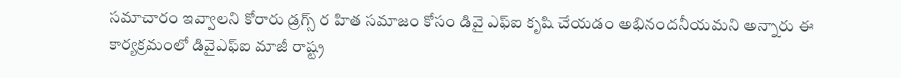సమాచారం ఇవ్వాలని కోరారు డ్రగ్స్ ర హిత సమాజం కోసం డివై ఎఫ్ఐ కృషి చేయడం అభినందనీయమని అన్నారు ఈ కార్యక్రమంలో డివైఎఫ్ఐ మాజీ రాష్ట్ర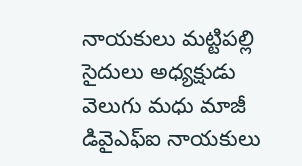నాయకులు మట్టిపల్లి సైదులు అధ్యక్షుడు వెలుగు మధు మాజీ డివైఎఫ్ఐ నాయకులు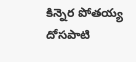కిన్నెర పోతయ్య దోసపాటి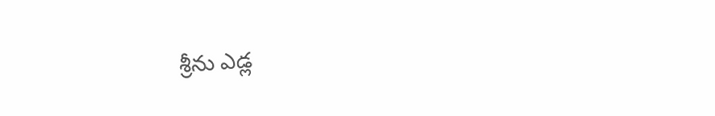శ్రీను ఎడ్ల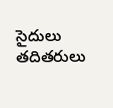సైదులు తదితరులు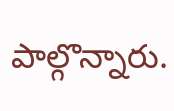పాల్గొన్నారు.